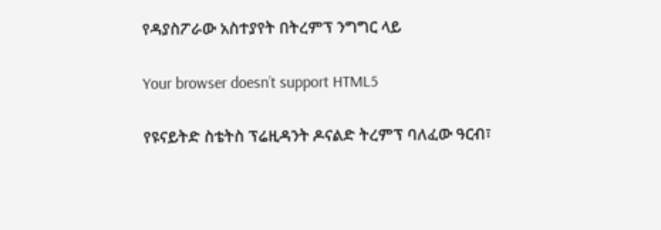የዳያስፖራው አስተያየት በትረምፕ ንግግር ላይ

Your browser doesn’t support HTML5

የዩናይትድ ስቴትስ ፕሬዚዳንት ዶናልድ ትረምፕ ባለፈው ዓርብ፣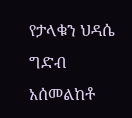የታላቁን ህዳሴ ግድብ አሰመልከቶ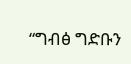“ግብፅ ግድቡን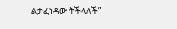ልታፈነዳው ትችላለች”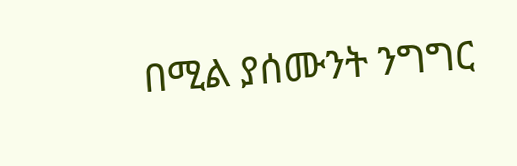በሚል ያሰሙንት ንግግር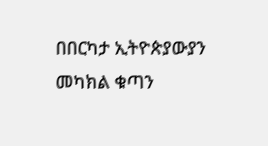በበርካታ ኢትዮጵያውያን መካክል ቁጣን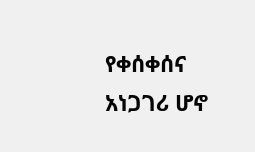የቀሰቀሰና አነጋገሪ ሆኖ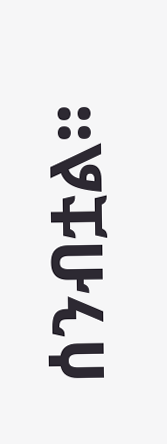ሰንብቷል፡፡